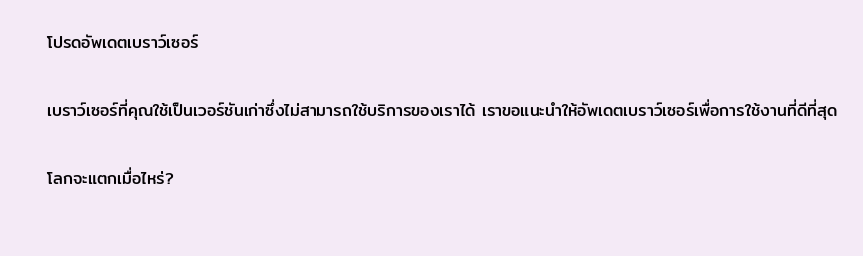โปรดอัพเดตเบราว์เซอร์

เบราว์เซอร์ที่คุณใช้เป็นเวอร์ชันเก่าซึ่งไม่สามารถใช้บริการของเราได้ เราขอแนะนำให้อัพเดตเบราว์เซอร์เพื่อการใช้งานที่ดีที่สุด

โลกจะแตกเมื่อไหร่?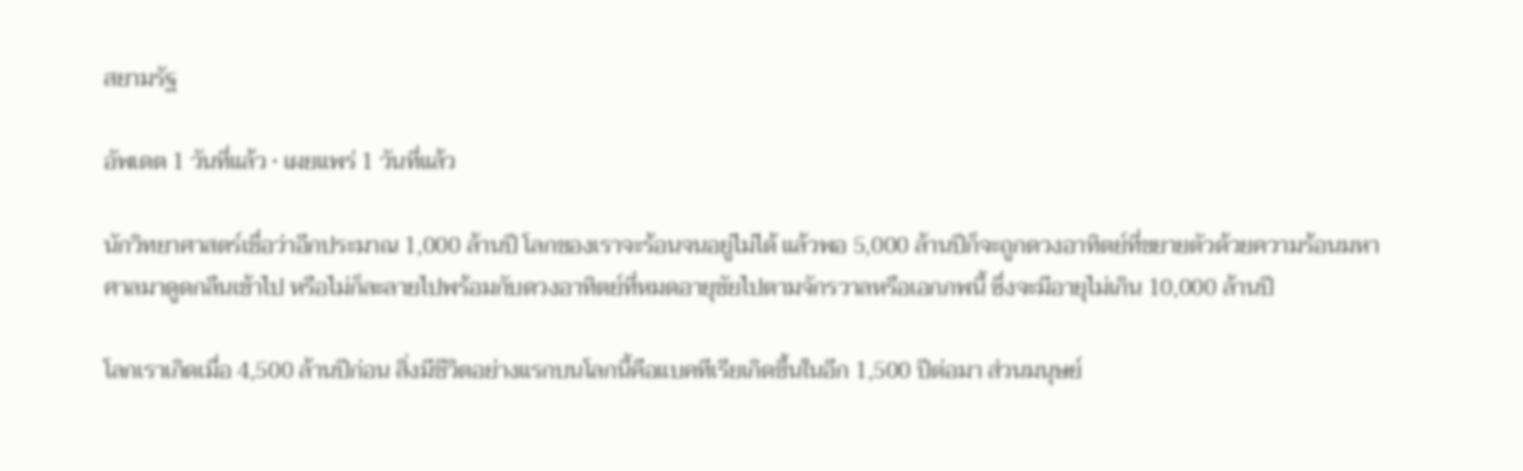สยามรัฐ

อัพเดต 1 วันที่แล้ว • เผยแพร่ 1 วันที่แล้ว

นักวิทยาศาสตร์เชื่อว่าอีกประมาณ 1,000 ล้านปี โลกของเราจะร้อนจนอยู่ไม่ได้ แล้วพอ 5,000 ล้านปีก็จะถูกดวงอาทิตย์ที่ขยายตัวด้วยความร้อนมหาศาลมาดูดกลืนเข้าไป หรือไม่ก็ละลายไปพร้อมกับดวงอาทิตย์ที่หมดอายุขัยไปตามจักรวาลหรือเอกภพนี้ ซึ่งจะมีอายุไม่เกิน 10,000 ล้านปี

โลกเราเกิดเมื่อ 4,500 ล้านปีก่อน สิ่งมีชีวิตอย่างแรกบนโลกนี้คือแบคทีเรียเกิดขึ้นในอีก 1,500 ปีต่อมา ส่วนมนุษย์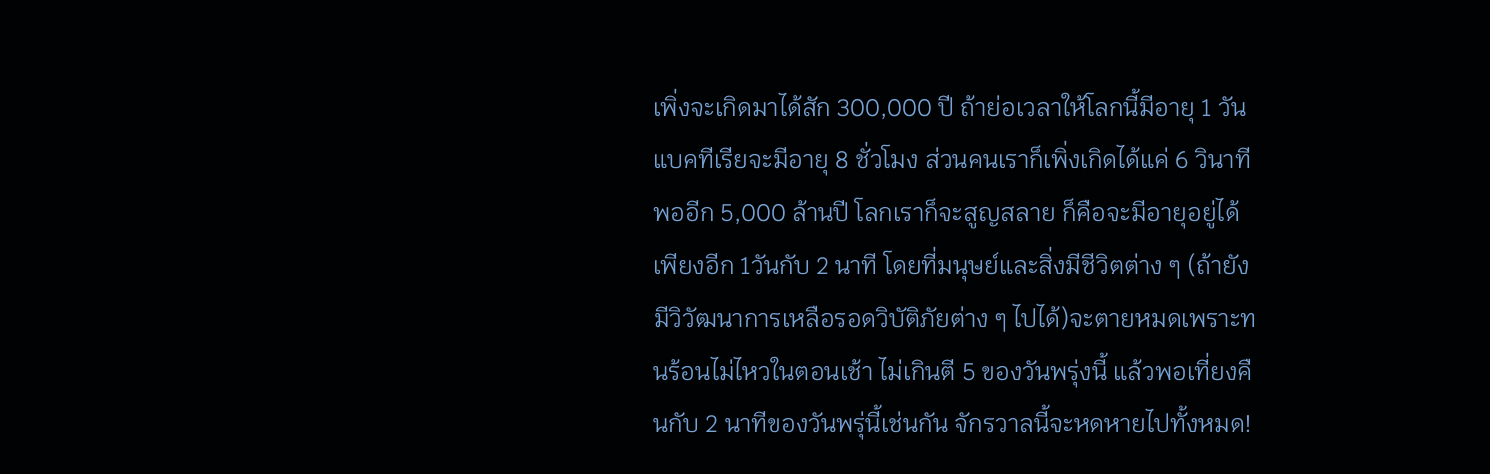เพิ่งจะเกิดมาได้สัก 300,000 ปี ถ้าย่อเวลาให้โลกนี้มีอายุ 1 วัน แบคทีเรียจะมีอายุ 8 ชั่วโมง ส่วนคนเราก็เพิ่งเกิดได้แค่ 6 วินาที พออีก 5,000 ล้านปี โลกเราก็จะสูญสลาย ก็คือจะมีอายุอยู่ได้เพียงอีก 1วันกับ 2 นาที โดยที่มนุษย์และสิ่งมีชีวิตต่าง ๆ (ถ้ายังมีวิวัฒนาการเหลือรอดวิบัติภัยต่าง ๆ ไปได้)จะตายหมดเพราะทนร้อนไม่ไหวในตอนเช้า ไม่เกินตี 5 ของวันพรุ่งนี้ แล้วพอเที่ยงคืนกับ 2 นาทีของวันพรุ่นี้เช่นกัน จักรวาลนี้จะหดหายไปทั้งหมด!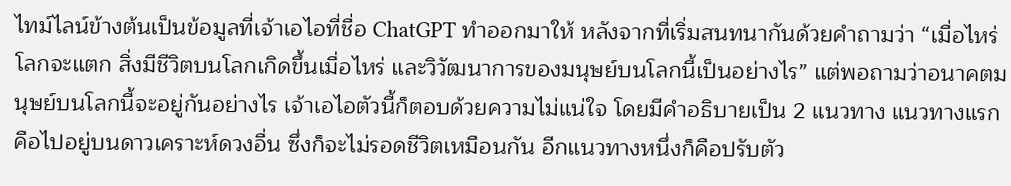ไทม์ไลน์ข้างต้นเป็นข้อมูลที่เจ้าเอไอที่ชื่อ ChatGPT ทำออกมาให้ หลังจากที่เริ่มสนทนากันด้วยคำถามว่า “เมื่อไหร่โลกจะแตก สิ่งมีชีวิตบนโลกเกิดขึ้นเมื่อไหร่ และวิวัฒนาการของมนุษย์บนโลกนี้เป็นอย่างไร” แต่พอถามว่าอนาคตมนุษย์บนโลกนี้จะอยู่กันอย่างไร เจ้าเอไอตัวนี้ก็ตอบด้วยความไม่แน่ใจ โดยมีคำอธิบายเป็น 2 แนวทาง แนวทางแรกคือไปอยู่บนดาวเคราะห์ดวงอื่น ซึ่งก็จะไม่รอดชีวิตเหมือนกัน อีกแนวทางหนึ่งก็คือปรับตัว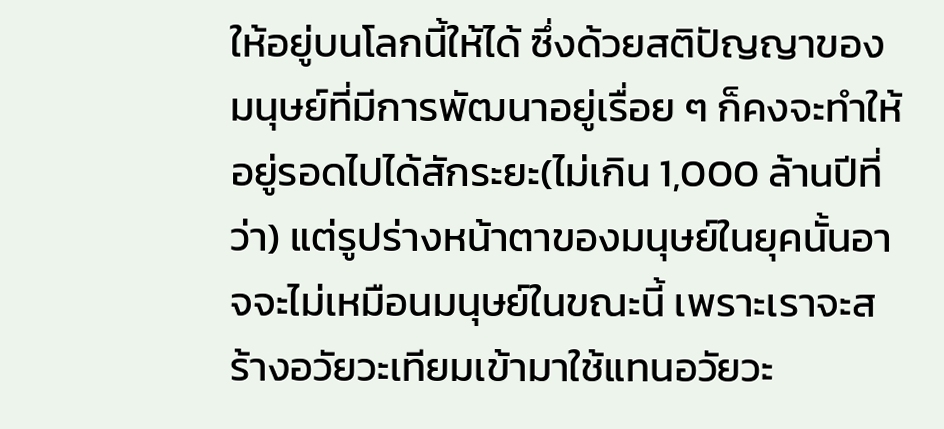ให้อยู่บนโลกนี้ให้ได้ ซึ่งด้วยสติปัญญาของมนุษย์ที่มีการพัฒนาอยู่เรื่อย ๆ ก็คงจะทำให้อยู่รอดไปได้สักระยะ(ไม่เกิน 1,000 ล้านปีที่ว่า) แต่รูปร่างหน้าตาของมนุษย์ในยุคนั้นอาจจะไม่เหมือนมนุษย์ในขณะนี้ เพราะเราจะสร้างอวัยวะเทียมเข้ามาใช้แทนอวัยวะ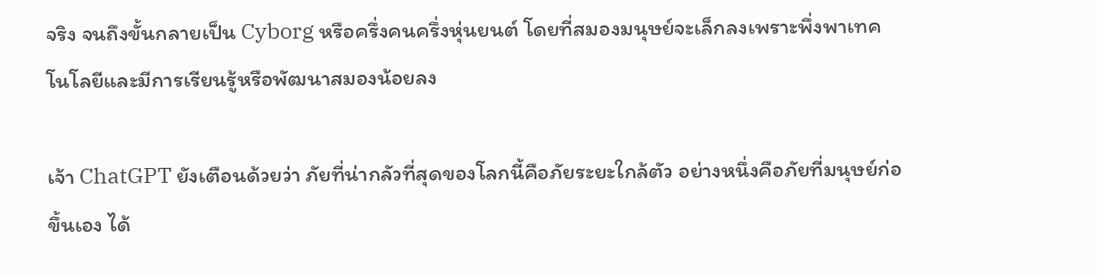จริง จนถึงขั้นกลายเป็น Cyborg หรือครึ่งคนครึ่งหุ่นยนต์ โดยที่สมองมนุษย์จะเล็กลงเพราะพึ่งพาเทคโนโลยีและมีการเรียนรู้หรือพัฒนาสมองน้อยลง

เจ้า ChatGPT ยังเตือนด้วยว่า ภัยที่น่ากลัวที่สุดของโลกนี้คือภัยระยะใกล้ตัว อย่างหนึ่งคือภัยที่มนุษย์ก่อขึ้นเอง ได้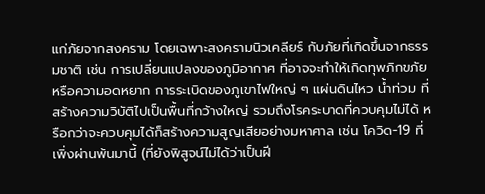แก่ภัยจากสงคราม โดยเฉพาะสงครามนิวเคลียร์ กับภัยที่เกิดขึ้นจากธรรมชาติ เช่น การเปลี่ยนแปลงของภูมิอากาศ ที่อาจจะทำให้เกิดทุพภิกขภัย หรือความอดหยาก การระเบิดของภูเขาไฟใหญ่ ๆ แผ่นดินไหว น้ำท่วม ที่สร้างความวิบัติไปเป็นพื้นที่กว้างใหญ่ รวมถึงโรคระบาดที่ควบคุมไม่ได้ หรือกว่าจะควบคุมได้ก็สร้างความสูญเสียอย่างมหาศาล เช่น โควิด-19 ที่เพิ่งผ่านพ้นมานี้ (ที่ยังพิสูจน์ไม่ได้ว่าเป็นฝี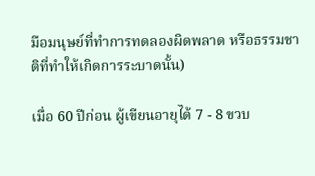มือมนุษย์ที่ทำการทดลองผิดพลาด หรือธรรมชาติที่ทำให้เกิดการระบาดนั้น)

เมื่อ 60 ปีก่อน ผู้เขียนอายุได้ 7 - 8 ขวบ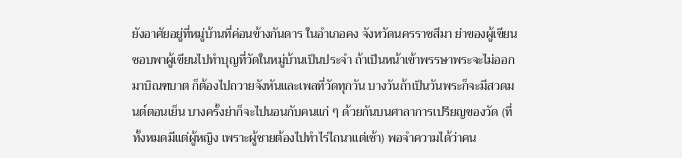ยังอาศัยอยู่ที่หมู่บ้านที่ค่อนข้างกันดาร ในอำเภอคง จังหวัดนครราชสีมา ย่าของผู้เขียนชอบพาผู้เขียนไปทำบุญที่วัดในหมู่บ้านเป็นประจำ ถ้าเป็นหน้าเข้าพรรษาพระจะไม่ออกมาบิณฑบาต ก็ต้องไปถวายจังหันและเพลที่วัดทุกวัน บางวันถ้าเป็นวันพระก็จะมีสวดมนต์ตอนเย็น บางครั้งย่าก็จะไปนอนกับคนแก่ ๆ ด้วยกันบนศาลาการเปรียญของวัด (ที่ทั้งหมดมีแต่ผู้หญิง เพราะผู้ชายต้องไปทำไร่ไถนาแต่เช้า) พอจำความได้ว่าคน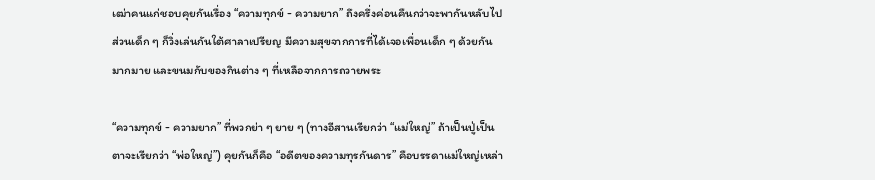เฒ่าคนแก่ชอบคุยกันเรื่อง “ความทุกข์ - ความยาก” ถึงครึ่งค่อนคืนกว่าจะพากันหลับไป ส่วนเด็ก ๆ ก็วิ่งเล่นกันใต้ศาลาเปรียญ มีความสุขจากการที่ได้เจอเพื่อนเด็ก ๆ ด้วยกันมากมาย และขนมกับของกินต่าง ๆ ที่เหลือจากการถวายพระ

“ความทุกข์ - ความยาก” ที่พวกย่า ๆ ยาย ๆ (ทางอีสานเรียกว่า “แม่ใหญ่” ถ้าเป็นปู่เป็นตาจะเรียกว่า “พ่อใหญ่”) คุยกันก็คือ “อดีตของความทุรกันดาร” คือบรรดาแม่ใหญ่เหล่า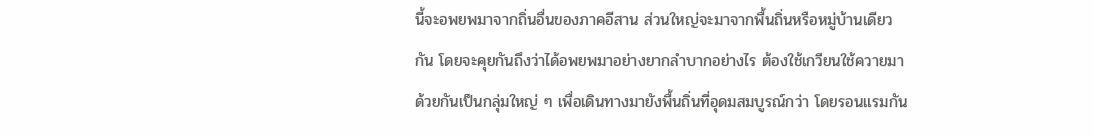นี้จะอพยพมาจากถิ่นอื่นของภาคอีสาน ส่วนใหญ่จะมาจากพื้นถิ่นหรือหมู่บ้านเดียวกัน โดยจะคุยกันถึงว่าได้อพยพมาอย่างยากลำบากอย่างไร ต้องใช้เกวียนใช้ควายมาด้วยกันเป็นกลุ่มใหญ่ ๆ เพื่อเดินทางมายังพื้นถิ่นที่อุดมสมบูรณ์กว่า โดยรอนแรมกัน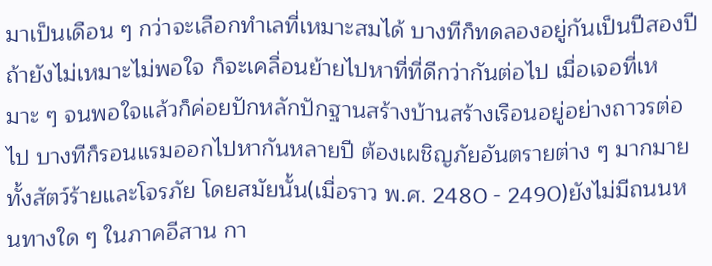มาเป็นเดือน ๆ กว่าจะเลือกทำเลที่เหมาะสมได้ บางทีก็ทดลองอยู่กันเป็นปีสองปี ถ้ายังไม่เหมาะไม่พอใจ ก็จะเคลื่อนย้ายไปหาที่ที่ดีกว่ากันต่อไป เมื่อเจอที่เหมาะ ๆ จนพอใจแล้วก็ค่อยปักหลักปักฐานสร้างบ้านสร้างเรือนอยู่อย่างถาวรต่อไป บางทีก็รอนแรมออกไปหากันหลายปี ต้องเผชิญภัยอันตรายต่าง ๆ มากมาย ทั้งสัตว์ร้ายและโจรภัย โดยสมัยนั้น(เมื่อราว พ.ศ. 2480 - 2490)ยังไม่มีถนนหนทางใด ๆ ในภาคอีสาน กา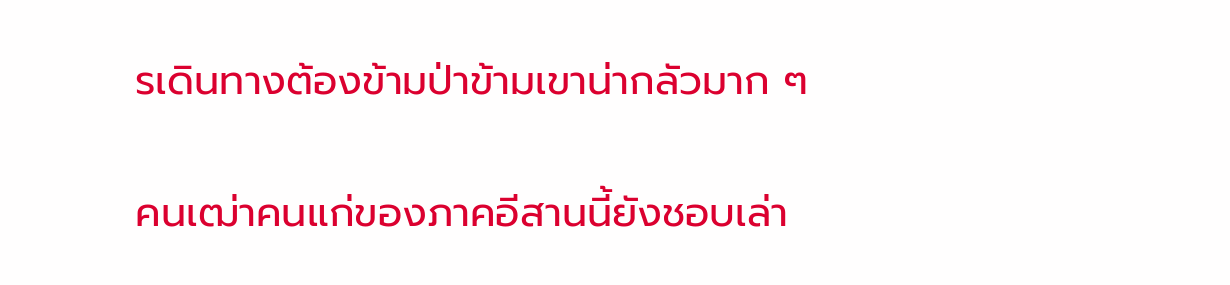รเดินทางต้องข้ามป่าข้ามเขาน่ากลัวมาก ๆ

คนเฒ่าคนแก่ของภาคอีสานนี้ยังชอบเล่า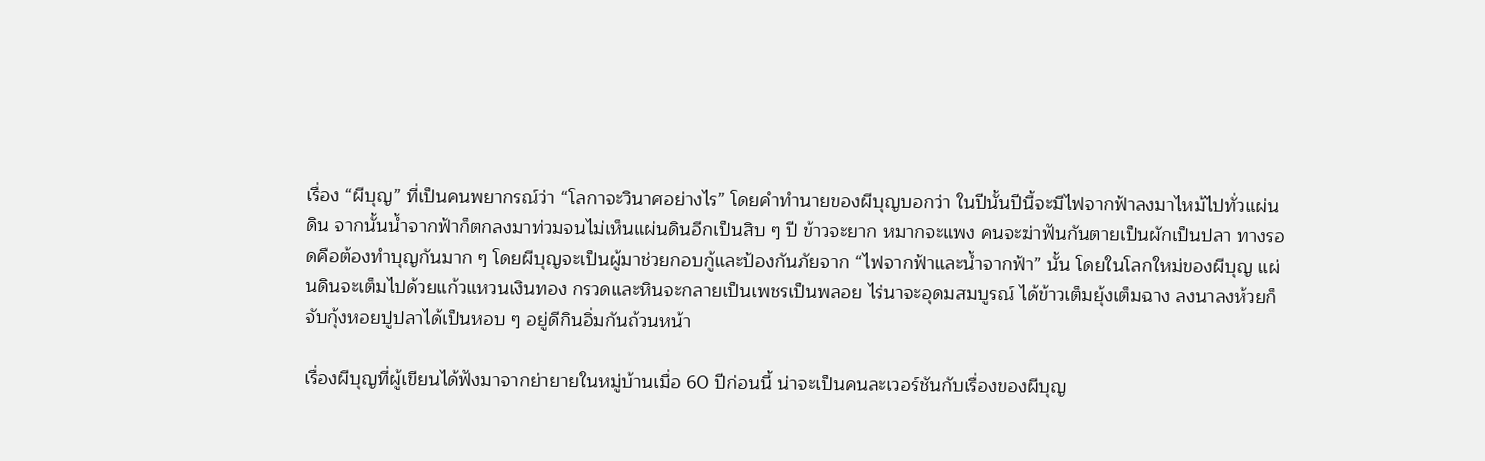เรื่อง “ผีบุญ” ที่เป็นคนพยากรณ์ว่า “โลกาจะวินาศอย่างไร” โดยคำทำนายของผีบุญบอกว่า ในปีนั้นปีนี้จะมีไฟจากฟ้าลงมาไหม้ไปทั่วแผ่นดิน จากนั้นน้ำจากฟ้าก็ตกลงมาท่วมจนไม่เห็นแผ่นดินอีกเป็นสิบ ๆ ปี ข้าวจะยาก หมากจะแพง คนจะฆ่าฟันกันตายเป็นผักเป็นปลา ทางรอดคือต้องทำบุญกันมาก ๆ โดยผีบุญจะเป็นผู้มาช่วยกอบกู้และป้องกันภัยจาก “ไฟจากฟ้าและน้ำจากฟ้า” นั้น โดยในโลกใหม่ของผีบุญ แผ่นดินจะเต็มไปด้วยแก้วแหวนเงินทอง กรวดและหินจะกลายเป็นเพชรเป็นพลอย ไร่นาจะอุดมสมบูรณ์ ได้ข้าวเต็มยุ้งเต็มฉาง ลงนาลงห้วยก็จับกุ้งหอยปูปลาได้เป็นหอบ ๆ อยู่ดีกินอิ่มกันถ้วนหน้า

เรื่องผีบุญที่ผู้เขียนได้ฟังมาจากย่ายายในหมู่บ้านเมื่อ 60 ปีก่อนนี้ น่าจะเป็นคนละเวอร์ชันกับเรื่องของผีบุญ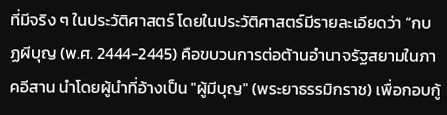ที่มีจริง ๆ ในประวัติศาสตร์ โดยในประวัติศาสตร์มีรายละเอียดว่า “กบฏผีบุญ (พ.ศ. 2444-2445) คือขบวนการต่อต้านอำนาจรัฐสยามในภาคอีสาน นำโดยผู้นำที่อ้างเป็น "ผู้มีบุญ" (พระยาธรรมิกราช) เพื่อกอบกู้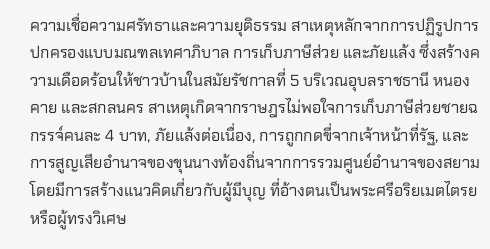ความเชื่อความศรัทธาและความยุติธรรม สาเหตุหลักจากการปฏิรูปการปกครองแบบมณฑลเทศาภิบาล การเก็บภาษีส่วย และภัยแล้ง ซึ่งสร้างความเดือดร้อนให้ชาวบ้านในสมัยรัชกาลที่ 5 บริเวณอุบลราชธานี หนองคาย และสกลนคร สาเหตุเกิดจากราษฎรไม่พอใจการเก็บภาษีส่วยชายฉกรรจ์คนละ 4 บาท, ภัยแล้งต่อเนื่อง, การถูกกดขี่จากเจ้าหน้าที่รัฐ, และการสูญเสียอำนาจของขุนนางท้องถิ่นจากการรวมศูนย์อำนาจของสยาม โดยมีการสร้างแนวคิดเกี่ยวกับผู้มีบุญ ที่อ้างตนเป็นพระศรีอริยเมตไตรย หรือผู้ทรงวิเศษ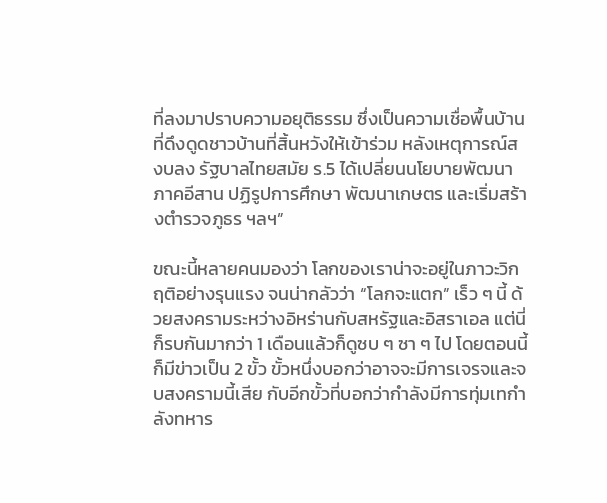ที่ลงมาปราบความอยุติธรรม ซึ่งเป็นความเชื่อพื้นบ้านที่ดึงดูดชาวบ้านที่สิ้นหวังให้เข้าร่วม หลังเหตุการณ์สงบลง รัฐบาลไทยสมัย ร.5 ได้เปลี่ยนนโยบายพัฒนาภาคอีสาน ปฏิรูปการศึกษา พัฒนาเกษตร และเริ่มสร้างตำรวจภูธร ฯลฯ”

ขณะนี้หลายคนมองว่า โลกของเราน่าจะอยู่ในภาวะวิกฤติอย่างรุนแรง จนน่ากลัวว่า “โลกจะแตก” เร็ว ๆ นี้ ด้วยสงครามระหว่างอิหร่านกับสหรัฐและอิสราเอล แต่นี่ก็รบกันมากว่า 1 เดือนแล้วก็ดูซบ ๆ ซา ๆ ไป โดยตอนนี้ก็มีข่าวเป็น 2 ขั้ว ขั้วหนึ่งบอกว่าอาจจะมีการเจรจและจบสงครามนี้เสีย กับอีกขั้วที่บอกว่ากำลังมีการทุ่มเทกำลังทหาร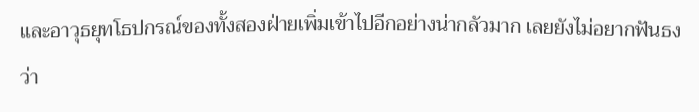และอาวุธยุทโธปกรณ์ของทั้งสองฝ่ายเพิ่มเข้าไปอีกอย่างน่ากลัวมาก เลยยังไม่อยากฟันธงว่า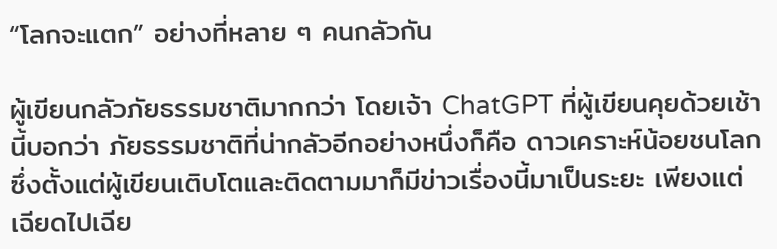“โลกจะแตก” อย่างที่หลาย ๆ คนกลัวกัน

ผู้เขียนกลัวภัยธรรมชาติมากกว่า โดยเจ้า ChatGPT ที่ผู้เขียนคุยด้วยเช้านี้บอกว่า ภัยธรรมชาติที่น่ากลัวอีกอย่างหนึ่งก็คือ ดาวเคราะห์น้อยชนโลก ซึ่งตั้งแต่ผู้เขียนเติบโตและติดตามมาก็มีข่าวเรื่องนี้มาเป็นระยะ เพียงแต่เฉียดไปเฉีย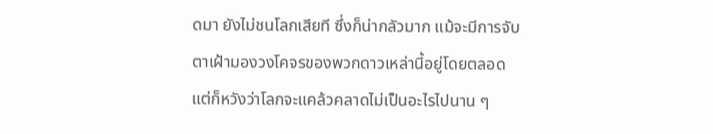ดมา ยังไม่ชนโลกเสียที ซึ่งก็น่ากลัวมาก แม้จะมีการจับตาเฝ้ามองวงโคจรของพวกดาวเหล่านี้อยู่โดยตลอด แต่ก็หวังว่าโลกจะแคล้วคลาดไม่เป็นอะไรไปนาน ๆ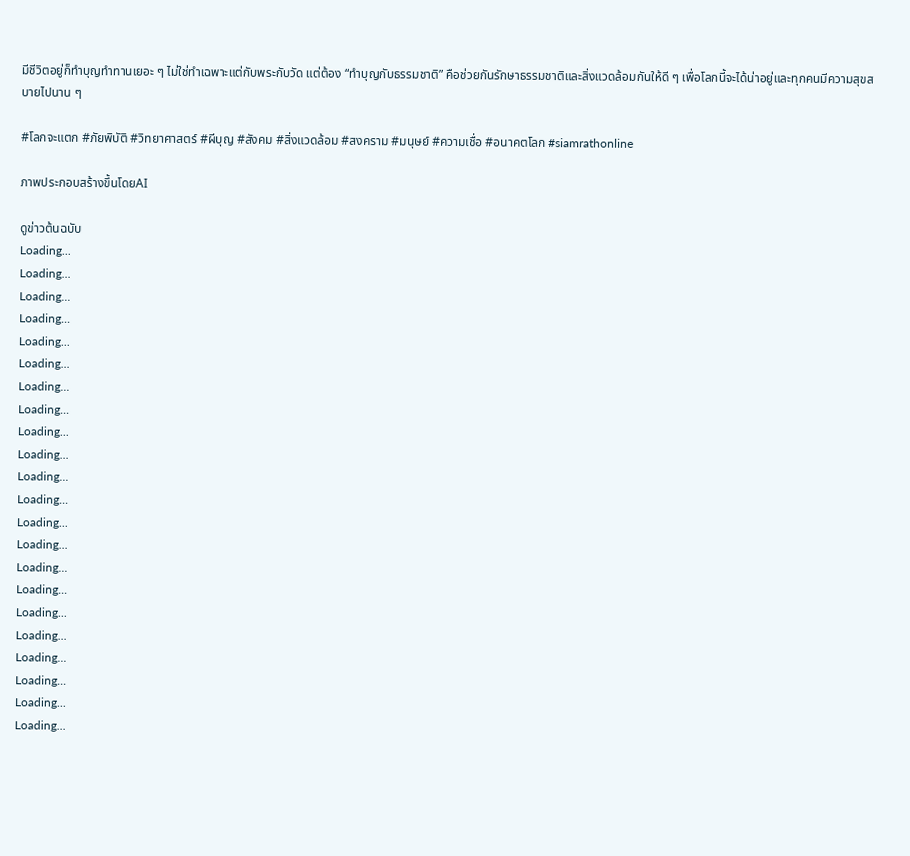มีชีวิตอยู่ก็ทำบุญทำทานเยอะ ๆ ไม่ใช่ทำเฉพาะแต่กับพระกับวัด แต่ต้อง “ทำบุญกับธรรมชาติ” คือช่วยกันรักษาธรรมชาติและสิ่งแวดล้อมกันให้ดี ๆ เพื่อโลกนี้จะได้น่าอยู่และทุกคนมีความสุขสบายไปนาน ๆ

#โลกจะแตก #ภัยพิบัติ #วิทยาศาสตร์ #ผีบุญ #สังคม #สิ่งแวดล้อม #สงคราม #มนุษย์ #ความเชื่อ #อนาคตโลก #siamrathonline

ภาพประกอบสร้างขึ้นโดยAI

ดูข่าวต้นฉบับ
Loading...
Loading...
Loading...
Loading...
Loading...
Loading...
Loading...
Loading...
Loading...
Loading...
Loading...
Loading...
Loading...
Loading...
Loading...
Loading...
Loading...
Loading...
Loading...
Loading...
Loading...
Loading...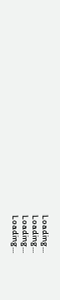Loading...
Loading...
Loading...
Loading...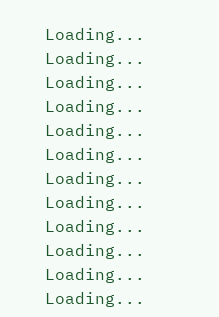Loading...
Loading...
Loading...
Loading...
Loading...
Loading...
Loading...
Loading...
Loading...
Loading...
Loading...
Loading...